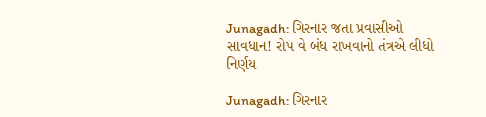Junagadh: ગિરનાર જતા પ્રવાસીઓ સાવધાન! રોપ વે બંધ રાખવાનો તંત્રએ લીધો નિર્ણય

Junagadh: ગિરનાર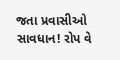જતા પ્રવાસીઓ સાવધાન! રોપ વે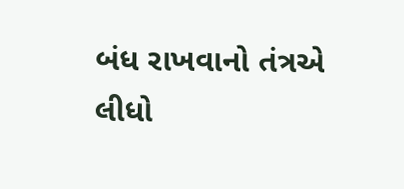બંધ રાખવાનો તંત્રએ લીધો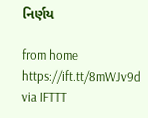નિર્ણય

from home https://ift.tt/8mWJv9d
via IFTTT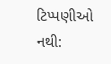ટિપ્પણીઓ નથી: